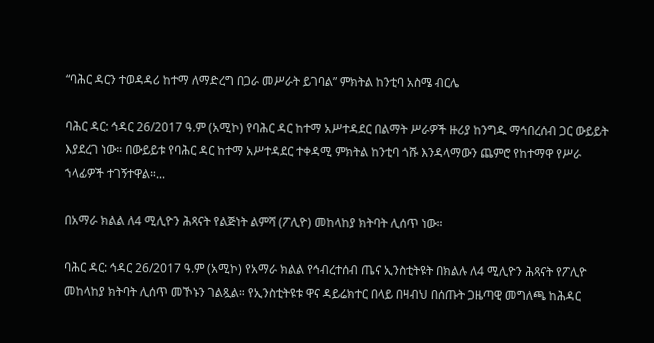“ባሕር ዳርን ተወዳዳሪ ከተማ ለማድረግ በጋራ መሥራት ይገባል” ምክትል ከንቲባ አስሜ ብርሌ

ባሕር ዳር: ኅዳር 26/2017 ዓ.ም (አሚኮ) የባሕር ዳር ከተማ አሥተዳደር በልማት ሥራዎች ዙሪያ ከንግዱ ማኅበረሰብ ጋር ውይይት እያደረገ ነው። በውይይቱ የባሕር ዳር ከተማ አሥተዳደር ተቀዳሚ ምክትል ከንቲባ ጎሹ እንዳላማውን ጨምሮ የከተማዋ የሥራ ኀላፊዎች ተገኝተዋል።...

በአማራ ክልል ለ4 ሚሊዮን ሕጻናት የልጅነት ልምሻ (ፖሊዮ) መከላከያ ክትባት ሊሰጥ ነው።

ባሕር ዳር: ኅዳር 26/2017 ዓ.ም (አሚኮ) የአማራ ክልል የኅብረተሰብ ጤና ኢንስቲትዩት በክልሉ ለ4 ሚሊዮን ሕጻናት የፖሊዮ መከላከያ ክትባት ሊሰጥ መኾኑን ገልጿል። የኢንስቲትዩቱ ዋና ዳይሬክተር በላይ በዛብህ በሰጡት ጋዜጣዊ መግለጫ ከሕዳር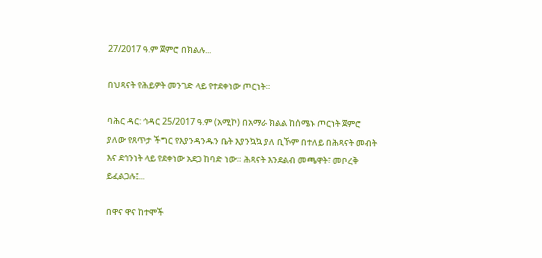27/2017 ዓ.ም ጀምሮ በክልሉ...

በህጻናት የሕይዎት መንገድ ላይ የተደቀነው ጦርነት።

ባሕር ዳር: ኅዳር 25/2017 ዓ.ም (አሚኮ) በአማራ ክልል ከሰሜኑ ጦርነት ጀምሮ ያለው የጸጥታ ችግር የእያንዳንዱን ቤት እያንኳኳ ያለ ቢኾም በተለይ በሕጻናት መብት እና ደኅንነት ላይ የደቀነው አደጋ ከባድ ነው። ሕጻናት እንደልብ መጫዋት፣ መቦረቅ ይፈልጋሉ፤...

በዋና ዋና ከተሞች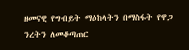ዘመናዊ የግብይት ማዕከላትን በማስፋት የዋጋ ንረትን ለመቆጣጠር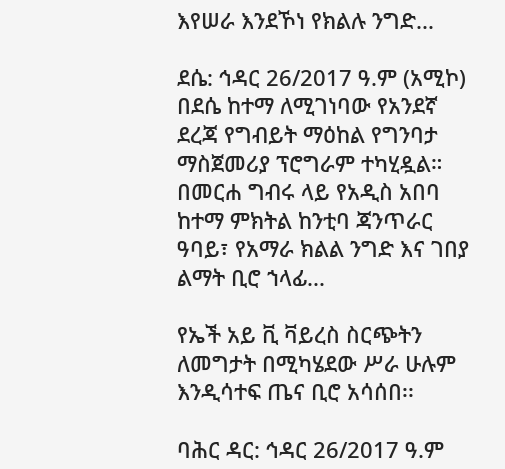እየሠራ እንደኾነ የክልሉ ንግድ...

ደሴ: ኅዳር 26/2017 ዓ.ም (አሚኮ) በደሴ ከተማ ለሚገነባው የአንደኛ ደረጃ የግብይት ማዕከል የግንባታ ማስጀመሪያ ፕሮግራም ተካሂዷል። በመርሐ ግብሩ ላይ የአዲስ አበባ ከተማ ምክትል ከንቲባ ጃንጥራር ዓባይ፣ የአማራ ክልል ንግድ እና ገበያ ልማት ቢሮ ኀላፊ...

የኤች አይ ቪ ቫይረስ ስርጭትን ለመግታት በሚካሄደው ሥራ ሁሉም እንዲሳተፍ ጤና ቢሮ አሳሰበ፡፡

ባሕር ዳር: ኅዳር 26/2017 ዓ.ም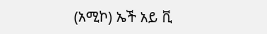(አሚኮ) ኤች አይ ቪ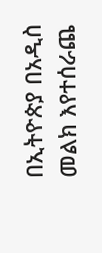በኢትዮጵያ በአዲስ መልክ እየተሰራጨ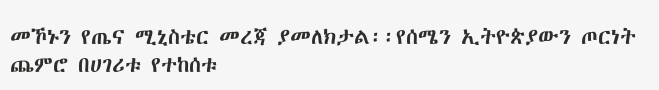መኾኑን የጤና ሚኒስቴር መረጃ ያመለክታል፡፡የሰሜን ኢትዮጵያውን ጦርነት ጨምሮ በሀገሪቱ የተከሰቱ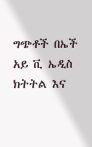ግጭቶች በኤች አይ ቪ ኤዲስ ክትትል እና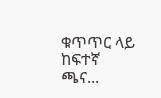ቁጥጥር ላይ ከፍተኛ ጫና...